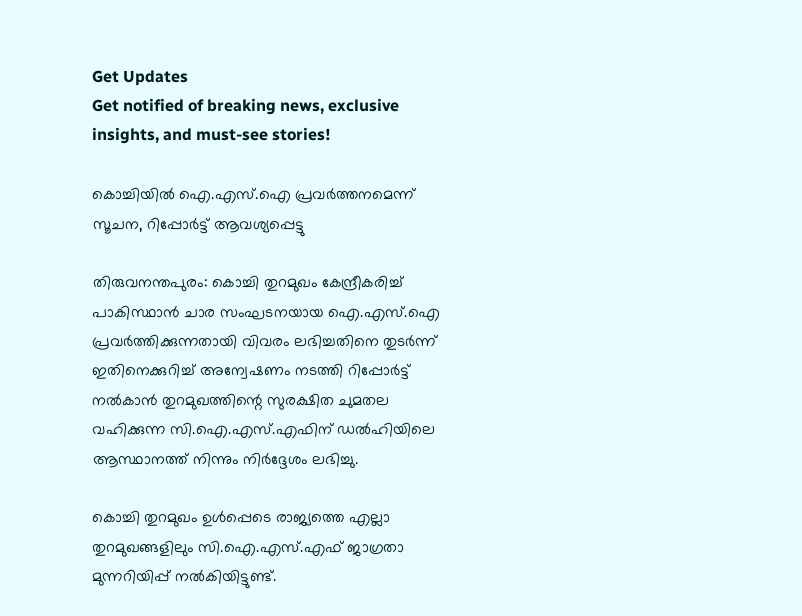Get Updates
Get notified of breaking news, exclusive insights, and must-see stories!

കൊച്ചിയില്‍ ഐ.എസ്.ഐ പ്രവര്‍ത്തനമെന്ന് സൂചന, റിപ്പോര്‍ട്ട് ആവശ്യപ്പെട്ടു

തിരുവനന്തപുരം: കൊച്ചി തുറമുഖം കേന്ദ്രീകരിച്ച് പാകിസ്ഥാന്‍ ചാര സംഘടനയായ ഐ.എസ്.ഐ പ്രവര്‍ത്തിക്കുന്നതായി വിവരം ലഭിച്ചതിനെ തുടര്‍ന്ന് ഇതിനെക്കുറിച്ച് അന്വേഷണം നടത്തി റിപ്പോര്‍ട്ട് നല്‍കാന്‍ തുറമുഖത്തിന്റെ സുരക്ഷിത ചുമതല വഹിക്കുന്ന സി.ഐ.എസ്.എഫിന് ഡല്‍ഹിയിലെ ആസ്ഥാനത്ത് നിന്നും നിര്‍ദ്ദേശം ലഭിച്ചു.

കൊച്ചി തുറമുഖം ഉള്‍പ്പെടെ രാജ്യത്തെ എല്ലാ തുറമുഖങ്ങളിലും സി.ഐ.എസ്.എഫ് ജാഗ്രതാ മുന്നറിയിപ്പ് നല്‍കിയിട്ടുണ്ട്.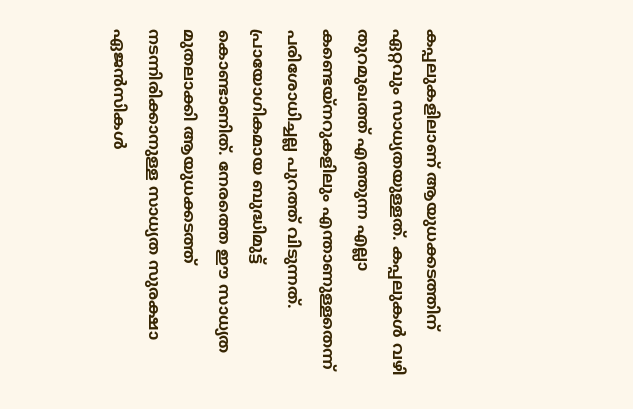കപ്പലുകളിലാണ് ആയുധക്കടത്തിന് ഏറ്റവും സാധ്യതയുള്ളത്. കപ്പലുകള്‍ വഴി തുറമുഖത്ത് എത്തുന്ന എല്ലാ കണ്ടെയ്നറുകളിലും എന്താണുള്ളതെന്ന് പരിശോധിച്ചല്ല പുറത്ത് വിടുന്നത്. പ്രായോഗികമായ ബുദ്ധിമുട്ട് കൊണ്ടാണിത്. നേരത്തെ ഈ സാധ്യത മുതലാക്കി ആയുധക്കടത്ത് നടന്നിരിക്കാനുള്ള സാധ്യത സുരക്ഷാ ഏജന്‍സികള്‍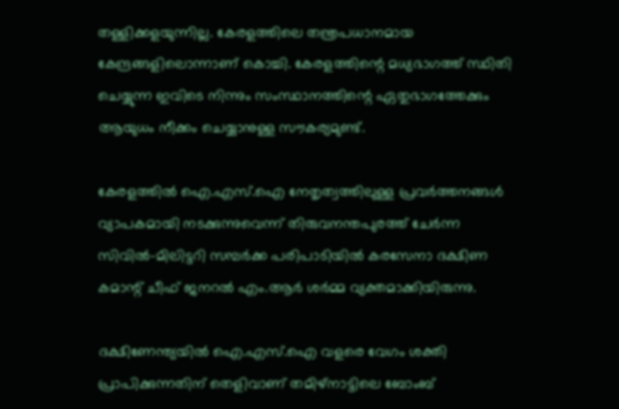തള്ളിക്കളയുന്നില്ല. കേരളത്തിലെ തന്ത്രപധാനമായ കേന്ദ്രങ്ങളിലൊന്നാണ് കൊച്ചി. കേരളത്തിന്റെ മധ്യഭാഗത്ത് സ്ഥിതി ചെയ്യുന്ന ഇവിടെ നിന്നും സംസ്ഥാനത്തിന്റെ ഏതുഭാഗത്തേക്കും ആയുധം നീക്കം ചെയ്യാനുള്ള സൗകര്യമുണ്ട്.

കേരളത്തില്‍ ഐ.എസ്.ഐ നേതൃത്വത്തിലുള്ള പ്രവര്‍ത്തനങ്ങള്‍ വ്യാപകമായി നടക്കുന്നുവെന്ന് തിരുവനന്തപുരത്ത് ചേര്‍ന്ന സിവില്‍-മിലിട്ടറി സമ്പര്‍ക്ക പരിപാടിയില്‍ കരസേനാ ദക്ഷിണ കമാന്റ് ചീഫ് ജനറല്‍ എം.ആര്‍ ശര്‍മ്മ വ്യക്തമാക്കിയിരുന്നു.

ദക്ഷിണേന്ത്യയില്‍ ഐ.എസ്.ഐ വളരെ വേഗം ശക്തി പ്രാപിക്കുന്നതിന് തെളിവാണ് തമിഴ്നാട്ടിലെ ബോംബ്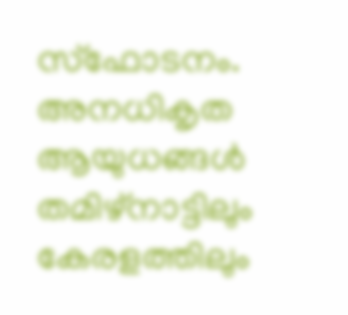സ്ഫോടനം. അനധികൃത ആയുധങ്ങള്‍ തമിഴ്നാട്ടിലും കേരളത്തിലും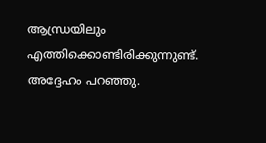ആന്ധ്രയിലും എത്തിക്കൊണ്ടിരിക്കുന്നുണ്ട്. അദ്ദേഹം പറഞ്ഞു.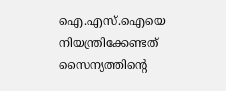ഐ.എസ്.ഐയെ നിയന്ത്രിക്കേണ്ടത് സൈന്യത്തിന്റെ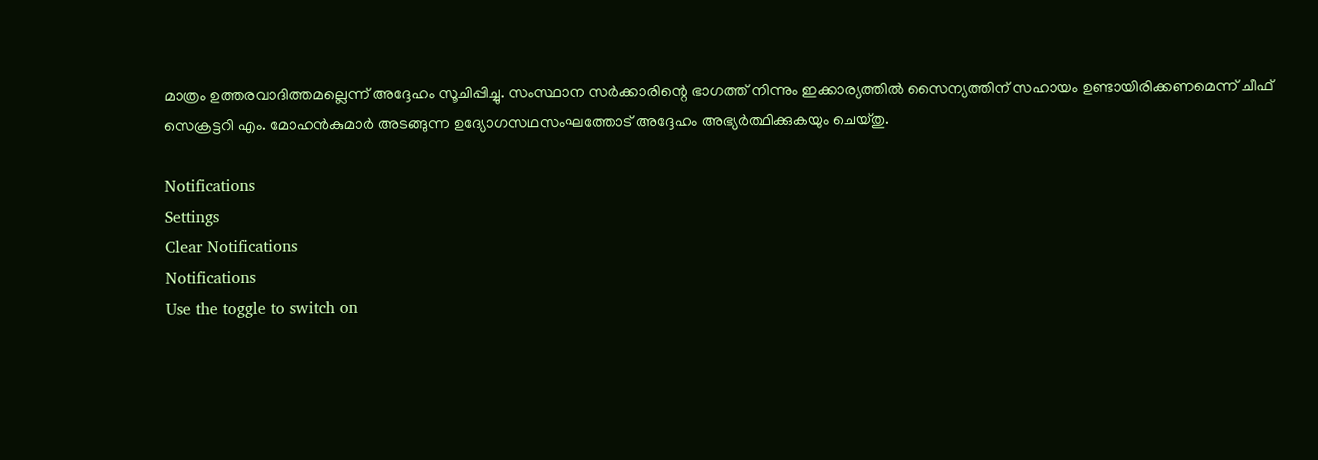മാത്രം ഉത്തരവാദിത്തമല്ലെന്ന് അദ്ദേഹം സൂചിപ്പിച്ചു. സംസ്ഥാന സര്‍ക്കാരിന്റെ ഭാഗത്ത് നിന്നും ഇക്കാര്യത്തില്‍ സൈന്യത്തിന് സഹായം ഉണ്ടായിരിക്കണമെന്ന് ചീഫ് സെക്രട്ടറി എം. മോഹന്‍കുമാര്‍ അടങ്ങുന്ന ഉദ്യോഗസഥസംഘത്തോട് അദ്ദേഹം അഭ്യര്‍ത്ഥിക്കുകയും ചെയ്തു.

Notifications
Settings
Clear Notifications
Notifications
Use the toggle to switch on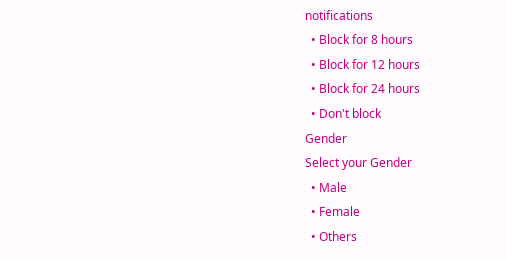notifications
  • Block for 8 hours
  • Block for 12 hours
  • Block for 24 hours
  • Don't block
Gender
Select your Gender
  • Male
  • Female
  • Others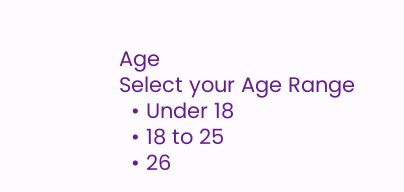Age
Select your Age Range
  • Under 18
  • 18 to 25
  • 26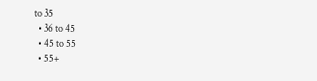to 35
  • 36 to 45
  • 45 to 55
  • 55+